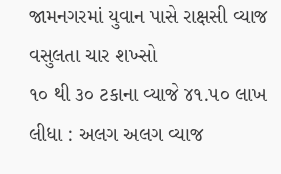જામનગરમાં યુવાન પાસે રાક્ષસી વ્યાજ વસુલતા ચાર શખ્સો
૧૦ થી ૩૦ ટકાના વ્યાજે ૪૧.૫૦ લાખ લીધા : અલગ અલગ વ્યાજ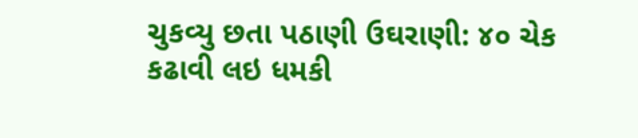ચુકવ્યુ છતા પઠાણી ઉઘરાણી: ૪૦ ચેક કઢાવી લઇ ધમકી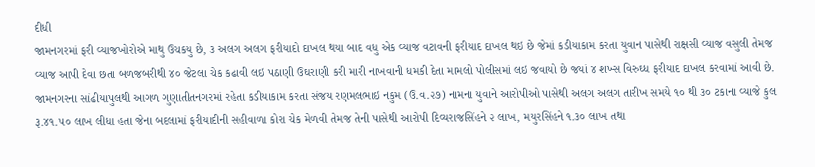દીધી
જામનગરમાં ફરી વ્યાજખોરોએ માથુ ઉચકયુ છે, ૩ અલગ અલગ ફરીયાદો દાખલ થયા બાદ વધુ એક વ્યાજ વટાવની ફરીયાદ દાખલ થઇ છે જેમાં કડીયાકામ કરતા યુવાન પાસેથી રાક્ષસી વ્યાજ વસુલી તેમજ વ્યાજ આપી દેવા છતા બળજબરીથી ૪૦ જેટલા ચેક કઢાવી લઇ પઠાણી ઉઘરાણી કરી મારી નાખવાની ધમકી દેતા મામલો પોલીસમાં લઇ જવાયો છે જયાં ૪ શખ્સ વિરુઘ્ધ ફરીયાદ દાખલ કરવામાં આવી છે.
જામનગરના સાંઢીયાપુલથી આગળ ગુણાતીતનગરમાં રહેતા કડીયાકામ કરતા સંજય રણમલભાઇ નકુમ (ઉ.વ.૨૭) નામના યુવાને આરોપીઓ પાસેથી અલગ અલગ તારીખ સમયે ૧૦ થી ૩૦ ટકાના વ્યાજે કુલ રૂ.૪૧.૫૦ લાખ લીધા હતા જેના બદલામાં ફરીયાદીની સહીવાળા કોરા ચેક મેળવી તેમજ તેની પાસેથી આરોપી દિવ્યરાજસિંહને ૨ લાખ, મયુરસિંહને ૧.૩૦ લાખ તથા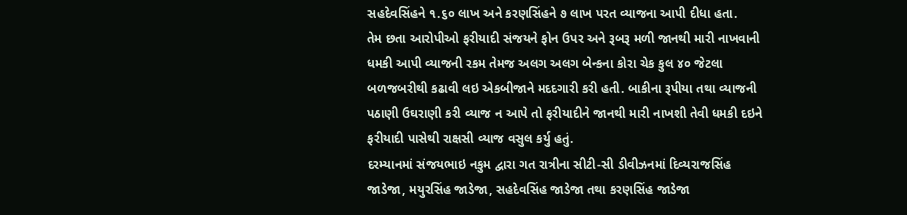સહદેવસિંહને ૧.૬૦ લાખ અને કરણસિંહને ૭ લાખ પરત વ્યાજના આપી દીધા હતા.
તેમ છતા આરોપીઓ ફરીયાદી સંજયને ફોન ઉપર અને રૂબરૂ મળી જાનથી મારી નાખવાની ધમકી આપી વ્યાજની રકમ તેમજ અલગ અલગ બેન્કના કોરા ચેક કુલ ૪૦ જેટલા બળજબરીથી કઢાવી લઇ એકબીજાને મદદગારી કરી હતી. બાકીના રૂપીયા તથા વ્યાજની પઠાણી ઉઘરાણી કરી વ્યાજ ન આપે તો ફરીયાદીને જાનથી મારી નાખશી તેવી ધમકી દઇને ફરીયાદી પાસેથી રાક્ષસી વ્યાજ વસુલ કર્યુ હતું.
દરમ્યાનમાં સંજયભાઇ નકુમ દ્વારા ગત રાત્રીના સીટી-સી ડીવીઝનમાં દિવ્યરાજસિંહ જાડેજા, મયુરસિંહ જાડેજા, સહદેવસિંહ જાડેજા તથા કરણસિંહ જાડેજા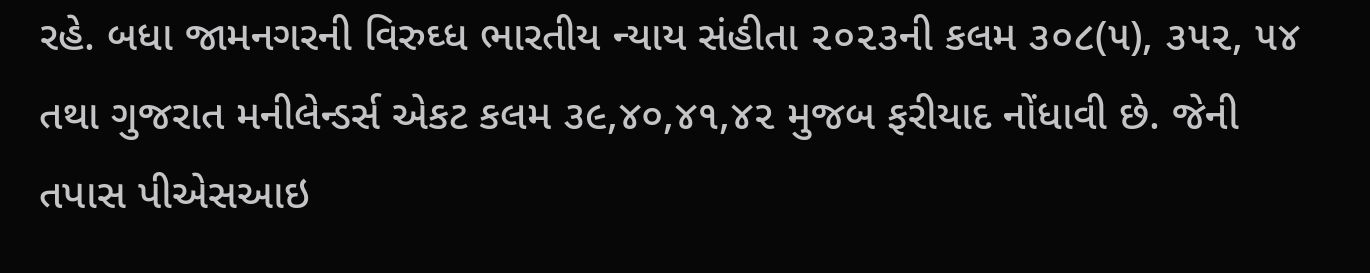રહે. બધા જામનગરની વિરુઘ્ધ ભારતીય ન્યાય સંહીતા ૨૦૨૩ની કલમ ૩૦૮(૫), ૩૫૨, ૫૪ તથા ગુજરાત મનીલેન્ડર્સ એકટ કલમ ૩૯,૪૦,૪૧,૪૨ મુજબ ફરીયાદ નોંધાવી છે. જેની તપાસ પીએસઆઇ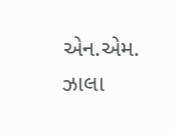એન.એમ. ઝાલા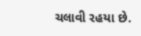ચલાવી રહયા છે.